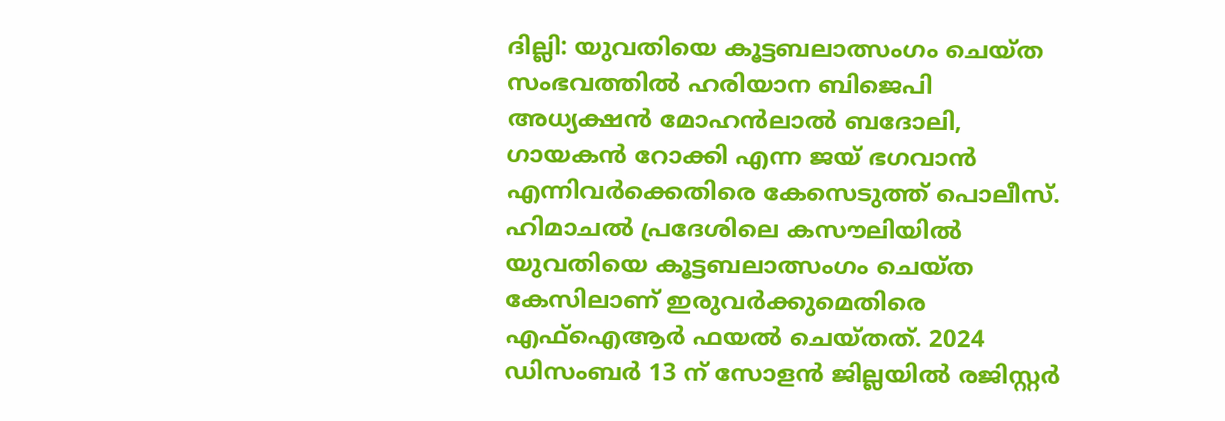ദില്ലി: യുവതിയെ കൂട്ടബലാത്സംഗം ചെയ്ത സംഭവത്തിൽ ഹരിയാന ബിജെപി അധ്യക്ഷൻ മോഹൻലാൽ ബദോലി, ഗായകൻ റോക്കി എന്ന ജയ് ഭഗവാൻ എന്നിവർക്കെതിരെ കേസെടുത്ത് പൊലീസ്. ഹിമാചൽ പ്രദേശിലെ കസൗലിയിൽ യുവതിയെ കൂട്ടബലാത്സംഗം ചെയ്ത കേസിലാണ് ഇരുവർക്കുമെതിരെ എഫ്ഐആർ ഫയൽ ചെയ്തത്. 2024 ഡിസംബർ 13 ന് സോളൻ ജില്ലയിൽ രജിസ്റ്റർ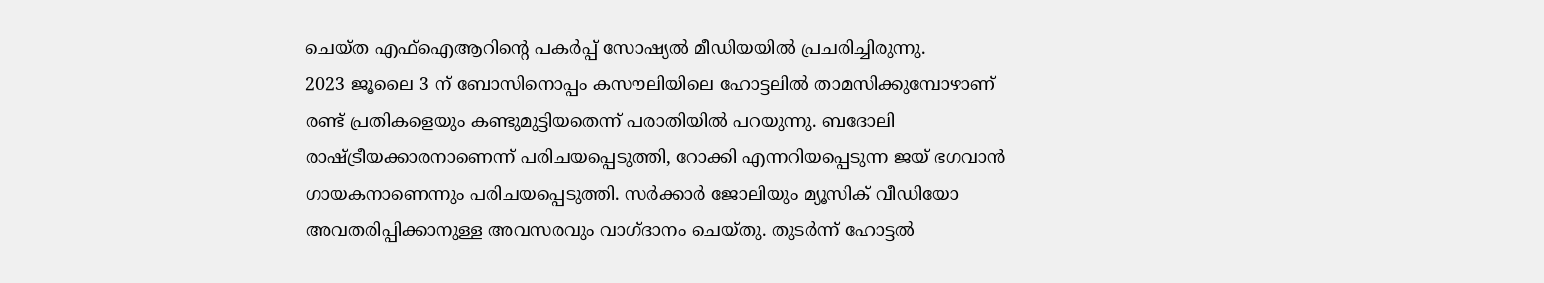ചെയ്ത എഫ്ഐആറിൻ്റെ പകർപ്പ് സോഷ്യൽ മീഡിയയിൽ പ്രചരിച്ചിരുന്നു.
2023 ജൂലൈ 3 ന് ബോസിനൊപ്പം കസൗലിയിലെ ഹോട്ടലിൽ താമസിക്കുമ്പോഴാണ് രണ്ട് പ്രതികളെയും കണ്ടുമുട്ടിയതെന്ന് പരാതിയിൽ പറയുന്നു. ബദോലി രാഷ്ട്രീയക്കാരനാണെന്ന് പരിചയപ്പെടുത്തി, റോക്കി എന്നറിയപ്പെടുന്ന ജയ് ഭഗവാൻ ഗായകനാണെന്നും പരിചയപ്പെടുത്തി. സർക്കാർ ജോലിയും മ്യൂസിക് വീഡിയോ അവതരിപ്പിക്കാനുള്ള അവസരവും വാഗ്ദാനം ചെയ്തു. തുടർന്ന് ഹോട്ടൽ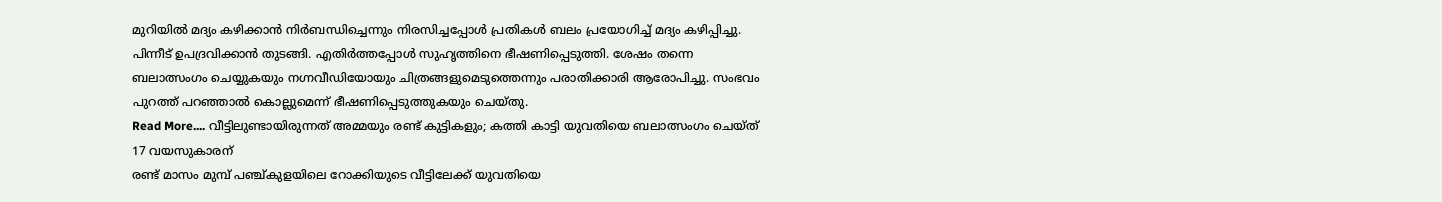മുറിയിൽ മദ്യം കഴിക്കാൻ നിർബന്ധിച്ചെന്നും നിരസിച്ചപ്പോൾ പ്രതികൾ ബലം പ്രയോഗിച്ച് മദ്യം കഴിപ്പിച്ചു. പിന്നീട് ഉപദ്രവിക്കാൻ തുടങ്ങി. എതിർത്തപ്പോൾ സുഹൃത്തിനെ ഭീഷണിപ്പെടുത്തി. ശേഷം തന്നെ ബലാത്സംഗം ചെയ്യുകയും നഗ്നവീഡിയോയും ചിത്രങ്ങളുമെടുത്തെന്നും പരാതിക്കാരി ആരോപിച്ചു. സംഭവം പുറത്ത് പറഞ്ഞാൽ കൊല്ലുമെന്ന് ഭീഷണിപ്പെടുത്തുകയും ചെയ്തു.
Read More.... വീട്ടിലുണ്ടായിരുന്നത് അമ്മയും രണ്ട് കുട്ടികളും; കത്തി കാട്ടി യുവതിയെ ബലാത്സംഗം ചെയ്ത് 17 വയസുകാരന്
രണ്ട് മാസം മുമ്പ് പഞ്ച്കുളയിലെ റോക്കിയുടെ വീട്ടിലേക്ക് യുവതിയെ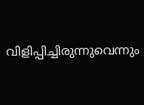വിളിപ്പിച്ചിരുന്നുവെന്നും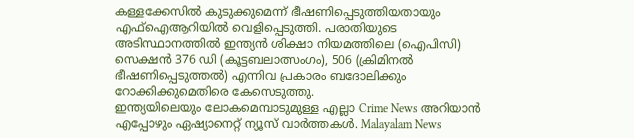കള്ളക്കേസിൽ കുടുക്കുമെന്ന് ഭീഷണിപ്പെടുത്തിയതായും എഫ്ഐആറിയിൽ വെളിപ്പെടുത്തി. പരാതിയുടെ അടിസ്ഥാനത്തിൽ ഇന്ത്യൻ ശിക്ഷാ നിയമത്തിലെ (ഐപിസി) സെക്ഷൻ 376 ഡി (കൂട്ടബലാത്സംഗം), 506 (ക്രിമിനൽ ഭീഷണിപ്പെടുത്തൽ) എന്നിവ പ്രകാരം ബദോലിക്കും റോക്കിക്കുമെതിരെ കേസെടുത്തു.
ഇന്ത്യയിലെയും ലോകമെമ്പാടുമുള്ള എല്ലാ Crime News അറിയാൻ എപ്പോഴും ഏഷ്യാനെറ്റ് ന്യൂസ് വാർത്തകൾ. Malayalam News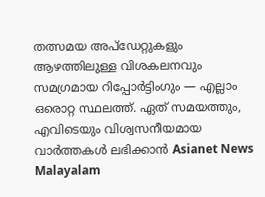തത്സമയ അപ്ഡേറ്റുകളും ആഴത്തിലുള്ള വിശകലനവും സമഗ്രമായ റിപ്പോർട്ടിംഗും — എല്ലാം ഒരൊറ്റ സ്ഥലത്ത്. ഏത് സമയത്തും, എവിടെയും വിശ്വസനീയമായ വാർത്തകൾ ലഭിക്കാൻ Asianet News Malayalam